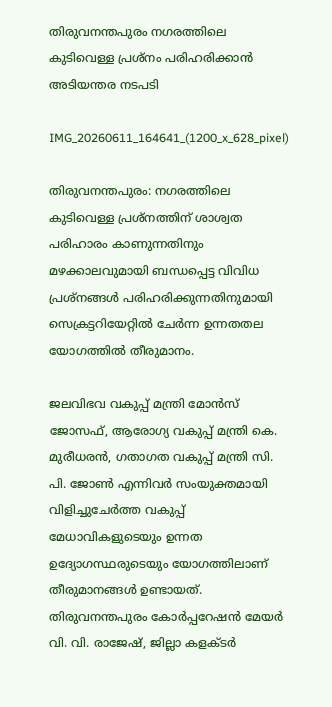തിരുവനന്തപുരം നഗരത്തിലെ കുടിവെള്ള പ്രശ്നം പരിഹരിക്കാൻ അടിയന്തര നടപടി

IMG_20260611_164641_(1200_x_628_pixel)

തിരുവനന്തപുരം: നഗരത്തിലെ കുടിവെള്ള പ്രശ്നത്തിന് ശാശ്വത പരിഹാരം കാണുന്നതിനും മഴക്കാലവുമായി ബന്ധപ്പെട്ട വിവിധ പ്രശ്നങ്ങൾ പരിഹരിക്കുന്നതിനുമായി സെക്രട്ടറിയേറ്റിൽ ചേർന്ന ഉന്നതതല യോഗത്തിൽ തീരുമാനം.

ജലവിഭവ വകുപ്പ് മന്ത്രി മോൻസ് ജോസഫ്, ആരോഗ്യ വകുപ്പ് മന്ത്രി കെ. മുരീധരൻ, ഗതാഗത വകുപ്പ് മന്ത്രി സി. പി. ജോൺ എന്നിവർ സംയുക്തമായി വിളിച്ചുചേർത്ത വകുപ്പ് മേധാവികളുടെയും ഉന്നത ഉദ്യോഗസ്ഥരുടെയും യോഗത്തിലാണ് തീരുമാനങ്ങൾ ഉണ്ടായത്. തിരുവനന്തപുരം കോർപ്പറേഷൻ മേയർ വി. വി. രാജേഷ്, ജില്ലാ കളക്ടർ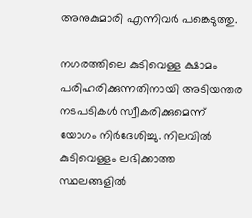അനുകുമാരി എന്നിവർ പങ്കെടുത്തു.

നഗരത്തിലെ കുടിവെള്ള ക്ഷാമം പരിഹരിക്കുന്നതിനായി അടിയന്തര നടപടികൾ സ്വീകരിക്കുമെന്ന് യോഗം നിർദേശിച്ചു. നിലവിൽ കുടിവെള്ളം ലഭിക്കാത്ത സ്ഥലങ്ങളിൽ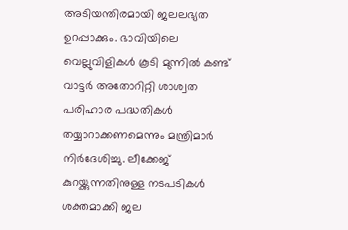അടിയന്തിരമായി ജലലഭ്യത ഉറപ്പാക്കും. ഭാവിയിലെ വെല്ലുവിളികൾ കൂടി മുന്നിൽ കണ്ട് വാട്ടർ അതോറിറ്റി ശാശ്വത പരിഹാര പദ്ധതികൾ തയ്യാറാക്കണമെന്നും മന്ത്രിമാർ നിർദേശിച്ചു. ലീക്കേജ് കുറയ്ക്കുന്നതിനുള്ള നടപടികൾ ശക്തമാക്കി ജല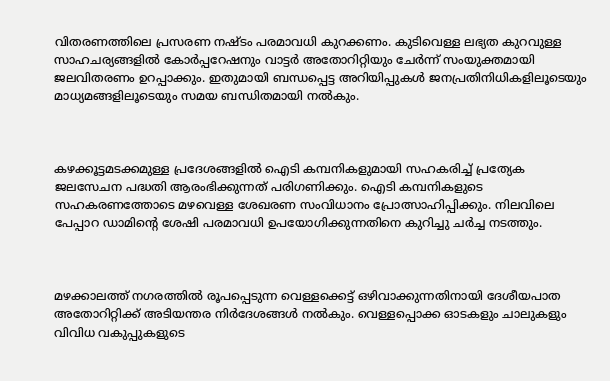വിതരണത്തിലെ പ്രസരണ നഷ്ടം പരമാവധി കുറക്കണം. കുടിവെള്ള ലഭ്യത കുറവുള്ള സാഹചര്യങ്ങളിൽ കോർപ്പറേഷനും വാട്ടർ അതോറിറ്റിയും ചേർന്ന് സംയുക്തമായി ജലവിതരണം ഉറപ്പാക്കും. ഇതുമായി ബന്ധപ്പെട്ട അറിയിപ്പുകൾ ജനപ്രതിനിധികളിലൂടെയും മാധ്യമങ്ങളിലൂടെയും സമയ ബന്ധിതമായി നൽകും.



കഴക്കൂട്ടമടക്കമുള്ള പ്രദേശങ്ങളിൽ ഐടി കമ്പനികളുമായി സഹകരിച്ച് പ്രത്യേക ജലസേചന പദ്ധതി ആരംഭിക്കുന്നത് പരിഗണിക്കും. ഐടി കമ്പനികളുടെ സഹകരണത്തോടെ മഴവെള്ള ശേഖരണ സംവിധാനം പ്രോത്സാഹിപ്പിക്കും. നിലവിലെ പേപ്പാറ ഡാമിന്റെ ശേഷി പരമാവധി ഉപയോഗിക്കുന്നതിനെ കുറിച്ചു ചർച്ച നടത്തും.



മഴക്കാലത്ത് നഗരത്തിൽ രൂപപ്പെടുന്ന വെള്ളക്കെട്ട് ഒഴിവാക്കുന്നതിനായി ദേശീയപാത അതോറിറ്റിക്ക് അടിയന്തര നിർദേശങ്ങൾ നൽകും. വെള്ളപ്പൊക്ക ഓടകളും ചാലുകളും വിവിധ വകുപ്പുകളുടെ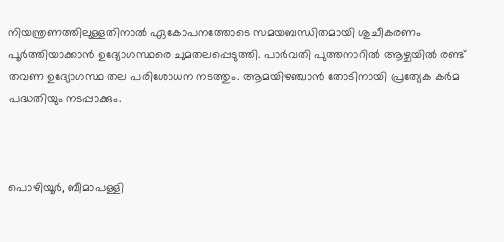നിയന്ത്രണത്തിലുള്ളതിനാൽ ഏകോപനത്തോടെ സമയബന്ധിതമായി ശുചീകരണം പൂർത്തിയാക്കാൻ ഉദ്യോഗസ്ഥരെ ചുമതലപ്പെടുത്തി. പാർവതി പുത്തനാറിൽ ആഴ്ചയിൽ രണ്ട് തവണ ഉദ്യോഗസ്ഥ തല പരിശോധന നടത്തും. ആമയിഴഞ്ചാൻ തോടിനായി പ്രത്യേക കർമ പദ്ധതിയും നടപ്പാക്കും.



പൊഴിയൂർ, ബീമാപള്ളി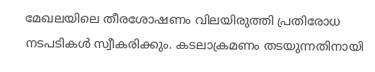മേഖലയിലെ തീരശോഷണം വിലയിരുത്തി പ്രതിരോധ നടപടികൾ സ്വീകരിക്കും. കടലാക്രമണം തടയുന്നതിനായി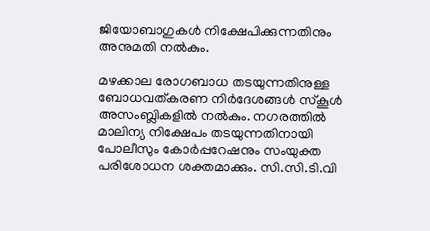ജിയോബാഗുകൾ നിക്ഷേപിക്കുന്നതിനും അനുമതി നൽകും.

മഴക്കാല രോഗബാധ തടയുന്നതിനുള്ള ബോധവത്കരണ നിർദേശങ്ങൾ സ്‌കൂൾ അസംബ്ലികളിൽ നൽകും. നഗരത്തിൽ മാലിന്യ നിക്ഷേപം തടയുന്നതിനായി പോലീസും കോർപ്പറേഷനും സംയുക്ത പരിശോധന ശക്തമാക്കും. സി.സി.ടി.വി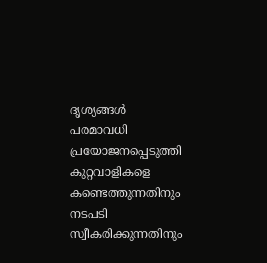ദൃശ്യങ്ങൾ പരമാവധി പ്രയോജനപ്പെടുത്തി കുറ്റവാളികളെ കണ്ടെത്തുന്നതിനും നടപടി സ്വീകരിക്കുന്നതിനും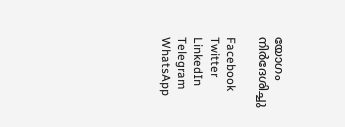യോഗം നിർദേശിച്ചു

Facebook
Twitter
LinkedIn
Telegram
WhatsApp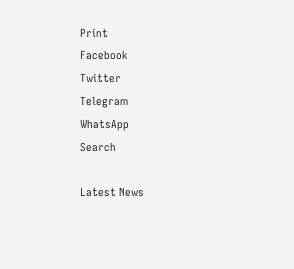Print
Facebook
Twitter
Telegram
WhatsApp
Search

Latest News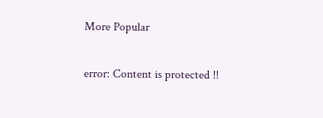More Popular

error: Content is protected !!